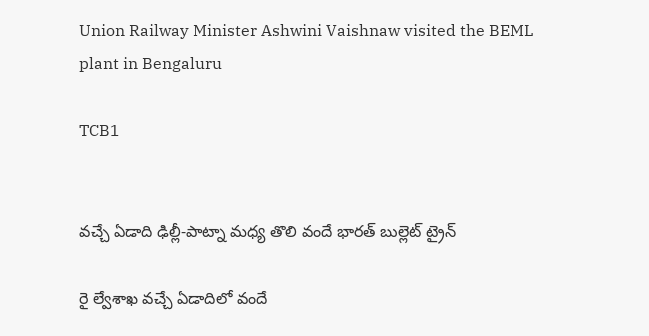Union Railway Minister Ashwini Vaishnaw visited the BEML plant in Bengaluru

TCB1


వచ్చే ఏడాది ఢిల్లీ-పాట్నా మధ్య తొలి వందే భారత్ బుల్లెట్ ట్రైన్‌

రై ల్వేశాఖ వచ్చే ఏడాదిలో వందే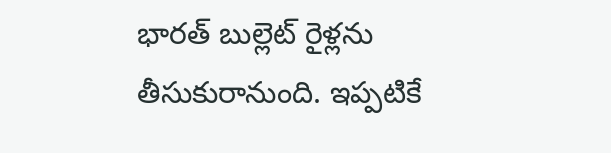భారత్ బుల్లెట్ రైళ్లను తీసుకురానుంది. ఇప్పటికే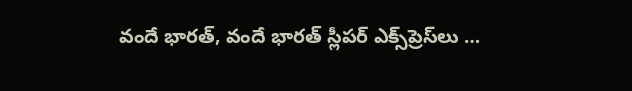వందే భారత్, వందే భారత్ స్లీపర్ ఎక్స్‌ప్రెస్‌లు …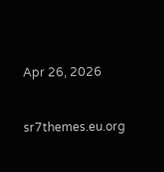Apr 26, 2026


sr7themes.eu.org